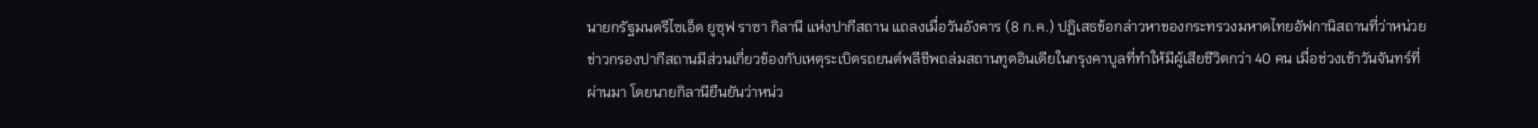นายกรัฐมนตรีไซเอ็ด ยูซุฟ ราซา กิลานี แห่งปากีสถาน แถลงเมื่อวันอังคาร (8 ก.ค.) ปฏิเสธข้อกล่าวหาของกระทรวงมหาดไทยอัฟกานิสถานที่ว่าหน่วยข่าวกรองปากีสถานมีส่วนเกี่ยวข้องกับเหตุระเบิดรถยนต์พลีชีพถล่มสถานทูตอินเดียในกรุงคาบูลที่ทำให้มีผู้เสียชีวิตกว่า 40 คน เมื่อช่วงเช้าวันจันทร์ที่ผ่านมา โดยนายกิลานียืนยันว่าหน่ว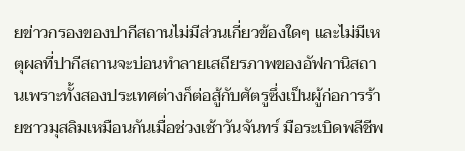ยข่าวกรองของปากีสถานไม่มีส่วนเกี่ยวข้องใดๆ และไม่มีเหตุผลที่ปากีสถานจะบ่อนทำลายเสถียรภาพของอัฟกานิสถานเพราะทั้งสองประเทศต่างก็ต่อสู้กับศัตรูซึ่งเป็นผู้ก่อการร้ายชาวมุสลิมเหมือนกันเมื่อช่วงเช้าวันจันทร์ มือระเบิดพลีชีพ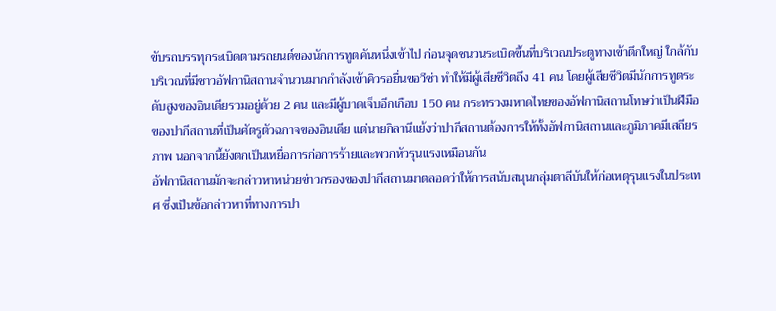ขับรถบรรทุกระเบิดตามรถยนต์ของนักการทูตคันหนึ่งเข้าไป ก่อนจุดชนวนระเบิดขึ้นที่บริเวณประตูทางเข้าตึกใหญ่ ใกล้กับบริเวณที่มีชาวอัฟกานิสถานจำนวนมากกำลังเข้าคิวรอยื่นขอวีซ่า ทำให้มีผู้เสียชีวิตถึง 41 คน โดยผู้เสียชีวิตมีนักการทูตระดับสูงของอินเดียรวมอยู่ด้วย 2 คน และมีผู้บาดเจ็บอีกเกือบ 150 คน กระทรวงมหาดไทยของอัฟกานิสถานโทษว่าเป็นฝีมือของปากีสถานที่เป็นศัตรูตัวฉกาจของอินเดีย แต่นายกิลานีแย้งว่าปากีสถานต้องการให้ทั้งอัฟกานิสถานและภูมิภาคมีเสถียรภาพ นอกจากนี้ยังตกเป็นเหยื่อการก่อการร้ายและพวกหัวรุนแรงเหมือนกัน
อัฟกานิสถานมักจะกล่าวหาหน่วยข่าวกรองของปากีสถานมาตลอดว่าให้การสนับสนุนกลุ่มตาลีบันให้ก่อเหตุรุนแรงในประเทศ ซึ่งเป็นข้อกล่าวหาที่ทางการปา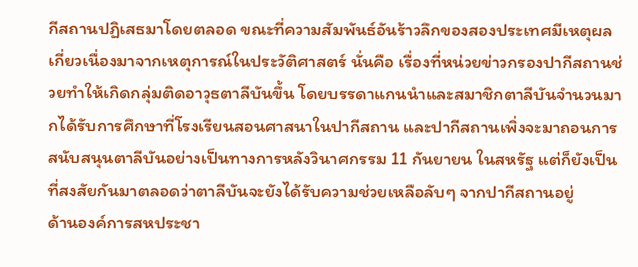กีสถานปฏิเสธมาโดยตลอด ขณะที่ความสัมพันธ์อันร้าวลึกของสองประเทศมีเหตุผลเกี่ยวเนื่องมาจากเหตุการณ์ในประวัติศาสตร์ นั่นคือ เรื่องที่หน่วยข่าวกรองปากีสถานช่วยทำให้เกิดกลุ่มติดอาวุธตาลีบันขึ้น โดยบรรดาแกนนำและสมาชิกตาลีบันจำนวนมากได้รับการศึกษาที่โรงเรียนสอนศาสนาในปากีสถาน และปากีสถานเพิ่งจะมาถอนการสนับสนุนตาลีบันอย่างเป็นทางการหลังวินาศกรรม 11 กันยายน ในสหรัฐ แต่ก็ยังเป็นที่สงสัยกันมาตลอดว่าตาลีบันจะยังได้รับความช่วยเหลือลับๆ จากปากีสถานอยู่
ด้านองค์การสหประชา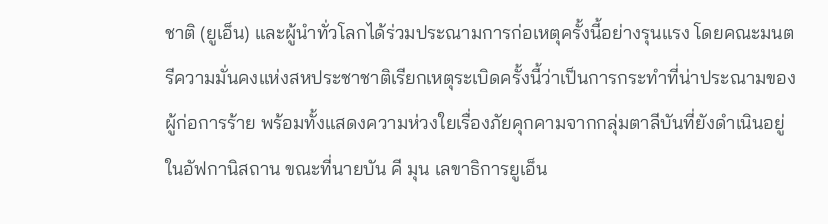ชาติ (ยูเอ็น) และผู้นำทั่วโลกได้ร่วมประณามการก่อเหตุครั้งนี้อย่างรุนแรง โดยคณะมนตรีความมั่นคงแห่งสหประชาชาติเรียกเหตุระเบิดครั้งนี้ว่าเป็นการกระทำที่น่าประณามของผู้ก่อการร้าย พร้อมทั้งแสดงความห่วงใยเรื่องภัยคุกคามจากกลุ่มตาลีบันที่ยังดำเนินอยู่ในอัฟกานิสถาน ขณะที่นายบัน คี มุน เลขาธิการยูเอ็น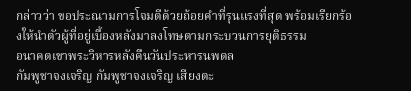กล่าวว่า ขอประณามการโจมตีด้วยถ้อยคำที่รุนแรงที่สุด พร้อมเรียกร้องให้นำตัวผู้ที่อยู่เบื้องหลังมาลงโทษตามกระบวนการยุติธรรม
อนาคตเขาพระวิหารหลังคืนวันประหารนพดล
กัมพูชาจงเจริญ กัมพูชาจงเจริญ เสียงตะ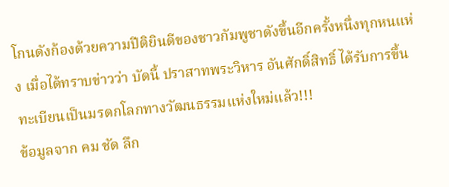โกนดังก้องด้วยความปีติยินดีของชาวกัมพูชาดังขึ้นอีกครั้งหนึ่งทุกหนแห่ง เมื่อได้ทราบข่าวว่า บัดนี้ ปราสาทพระวิหาร อันศักดิ์สิทธิ์ ได้รับการขึ้นทะเบียนเป็นมรดกโลกทางวัฒนธรรมแห่งใหม่แล้ว!!!
ข้อมูลจาก คม ชัด ลึก